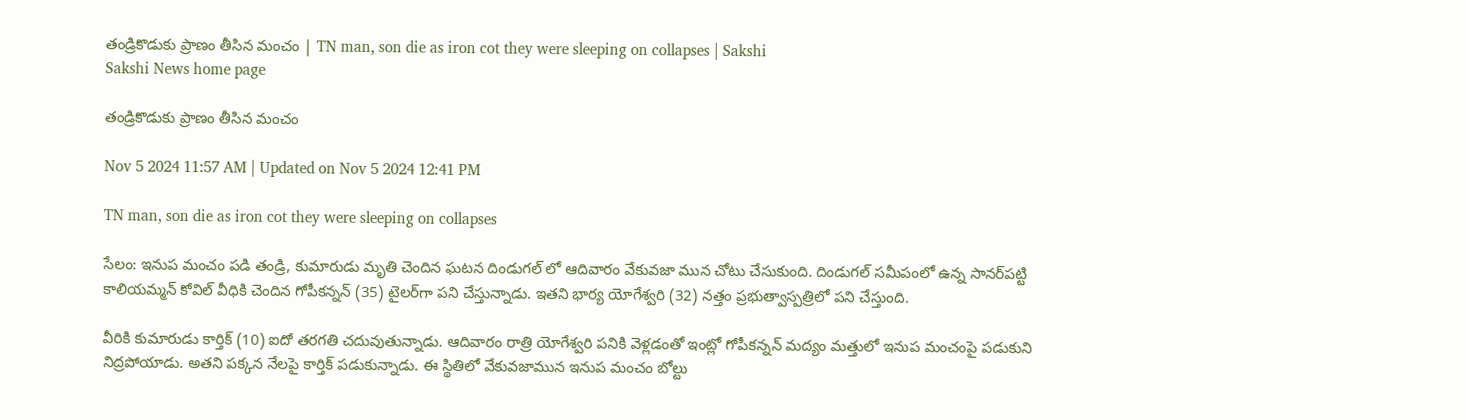తండ్రికొడుకు ప్రాణం తీసిన మంచం | TN man, son die as iron cot they were sleeping on collapses | Sakshi
Sakshi News home page

తండ్రికొడుకు ప్రాణం తీసిన మంచం

Nov 5 2024 11:57 AM | Updated on Nov 5 2024 12:41 PM

TN man, son die as iron cot they were sleeping on collapses

సేలం: ఇనుప మంచం పడి తండ్రి, కుమారుడు మృతి చెందిన ఘటన దిండుగల్‌ లో ఆదివారం వేకువజా మున చోటు చేసుకుంది. దిండుగల్‌ సమీపంలో ఉన్న సానర్‌పట్టి కాలియమ్మన్‌ కోవిల్‌ వీధికి చెందిన గోపీకన్నన్‌ (35) టైలర్‌గా పని చేస్తున్నాడు. ఇతని భార్య యోగేశ్వరి (32) నత్తం ప్రభుత్వాస్పత్రిలో పని చేస్తుంది.

వీరికి కుమారుడు కార్తిక్‌ (10) ఐదో తరగతి చదువుతున్నాడు. ఆదివారం రాత్రి యోగేశ్వరి పనికి వెళ్లడంతో ఇంట్లో గోపీకన్నన్‌ మద్యం మత్తులో ఇనుప మంచంపై పడుకుని నిద్రపోయాడు. అతని పక్కన నేలపై కార్తిక్‌ పడుకున్నాడు. ఈ స్థితిలో వేకువజామున ఇనుప మంచం బోల్టు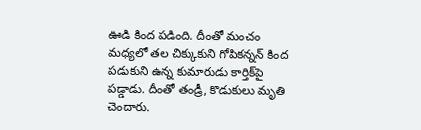ఊడి కింద పడింది. దీంతో మంచం మధ్యలో తల చిక్కుకుని గోపికన్నన్‌ కింద పడుకుని ఉన్న కుమారుడు కార్తిక్‌పై పడ్డాడు. దీంతో తండ్రీ, కొడుకులు మృతి చెందారు.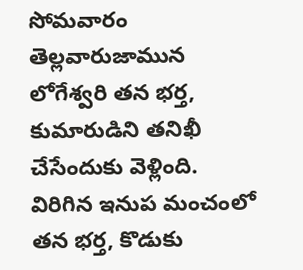సోమవారం తెల్లవారుజామున లోగేశ్వరి తన భర్త, కుమారుడిని తనిఖీ చేసేందుకు వెళ్లింది. విరిగిన ఇనుప మంచంలో తన భర్త, కొడుకు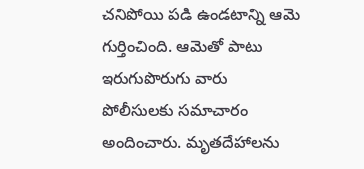చనిపోయి పడి ఉండటాన్ని ఆమె గుర్తించింది. ఆమెతో పాటు ఇరుగుపొరుగు వారు పోలీసులకు సమాచారం అందించారు. మృతదేహాలను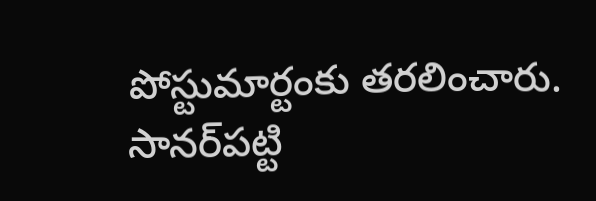పోస్టుమార్టంకు తరలించారు. సానర్‌పట్టి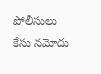పోలీసులు కేసు నమోదు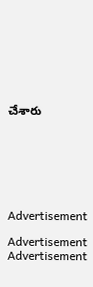చేశారు







Advertisement

Advertisement
Advertisement